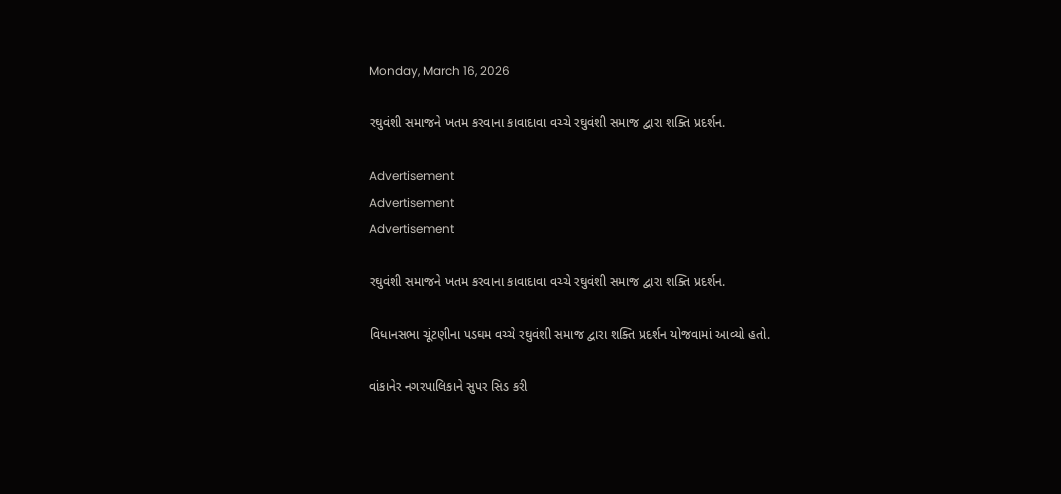Monday, March 16, 2026

રઘુવંશી સમાજને ખતમ કરવાના કાવાદાવા વચ્ચે રઘુવંશી સમાજ દ્વારા શક્તિ પ્રદર્શન.

Advertisement
Advertisement
Advertisement

રઘુવંશી સમાજને ખતમ કરવાના કાવાદાવા વચ્ચે રઘુવંશી સમાજ દ્વારા શક્તિ પ્રદર્શન.

વિધાનસભા ચૂંટણીના પડઘમ વચ્ચે રઘુવંશી સમાજ દ્વારા શક્તિ પ્રદર્શન યોજવામાં આવ્યો હતો.

વાંકાનેર નગરપાલિકાને સુપર સિડ કરી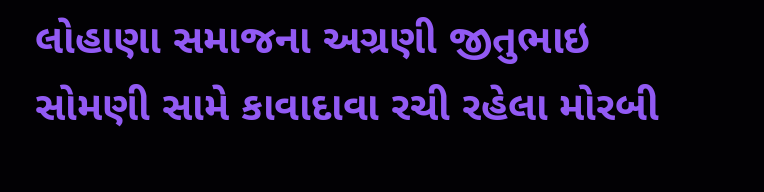લોહાણા સમાજના અગ્રણી જીતુભાઇ સોમણી સામે કાવાદાવા રચી રહેલા મોરબી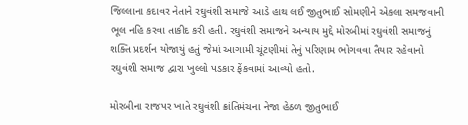જિલ્લાના કદાવર નેતાને રઘુવંશી સમાજે આડે હાથ લઈ જીતુભાઈ સોમણીને એકલા સમજવાની ભૂલ નહિ કરવા તાકીદ કરી હતી. રઘુવંશી સમાજને અન્યાય મુદ્દે મોરબીમાં રઘુવંશી સમાજનું શક્તિ પ્રદર્શન યોજાયું હતું જેમાં આગામી ચૂંટણીમાં તેનું પરિણામ ભોગવવા તૈયાર રહેવાનો રઘુવંશી સમાજ દ્વારા ખુલ્લો પડકાર ફેંકવામાં આવ્યો હતો.

મોરબીના રાજપર ખાતે રઘુવંશી ક્રાંતિમંચના નેજા હેઠળ જીતુભાઈ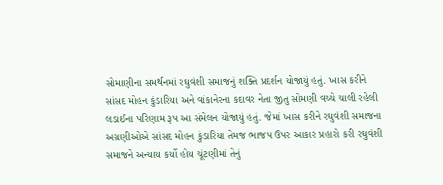સોમાણીના સમર્થનમાં રઘુવંશી સમાજનું શક્તિ પ્રદર્શન યોજાયું હતું. ખાસ કરીને સાંસદ મોહન કુંડારિયા અને વાંકાનેરના કદાવર નેતા જીતુ સોમણી વચ્ચે ચાલી રહેલી લડાઈના પરિણામ રૂપ આ સંમેલન યોજાયું હતું. જેમાં ખાસ કરીને રઘુવંશી સમાજના અગ્રણીઓએ સાંસદ મોહન કુંડારિયા તેમજ ભાજપ ઉપર આકાર પ્રહારો કરી રઘુવંશી સમાજને અન્યાય કર્યો હોય ચૂંટણીમાં તેનું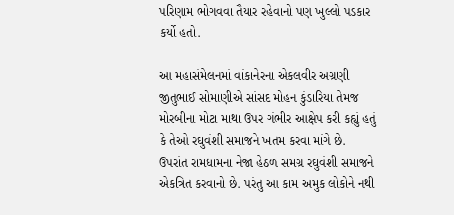પરિણામ ભોગવવા તૈયાર રહેવાનો પણ ખુલ્લો પડકાર કર્યો હતો.

આ મહાસંમેલનમાં વાંકાનેરના એકલવીર અગ્રણી જીતુભાઈ સોમાણીએ સાંસદ મોહન કુંડારિયા તેમજ મોરબીના મોટા માથા ઉપર ગંભીર આક્ષેપ કરી કહ્યું હતું કે તેઓ રઘુવંશી સમાજને ખતમ કરવા માંગે છે. ઉપરાંત રામધામના નેજા હેઠળ સમગ્ર રઘુવંશી સમાજને એકત્રિત કરવાનો છે. પરંતુ આ કામ અમુક લોકોને નથી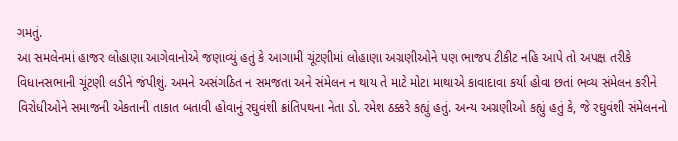ગમતું.
આ સમલેનમાં હાજર લોહાણા આગેવાનોએ જણાવ્યું હતું કે આગામી ચૂંટણીમાં લોહાણા અગ્રણીઓને પણ ભાજપ ટીકીટ નહિ આપે તો અપક્ષ તરીકે વિધાનસભાની ચૂંટણી લડીને જંપીશું. અમને અસંગઠિત ન સમજતા અને સંમેલન ન થાય તે માટે મોટા માથાએ કાવાદાવા કર્યા હોવા છતાં ભવ્ય સંમેલન કરીને વિરોધીઓને સમાજની એકતાની તાકાત બતાવી હોવાનું રઘુવંશી ક્રાંતિપથના નેતા ડો. રમેશ ઠક્કરે કહ્યું હતું. અન્ય અગ્રણીઓ કહ્યું હતું કે, જે રઘુવંશી સંમેલનનો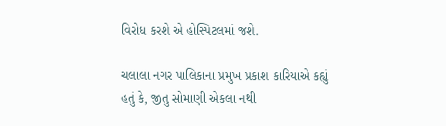વિરોધ કરશે એ હોસ્પિટલમાં જશે.

ચલાલા નગર પાલિકાના પ્રમુખ પ્રકાશ કારિયાએ કહ્યું હતું કે, જીતુ સોમાણી એકલા નથી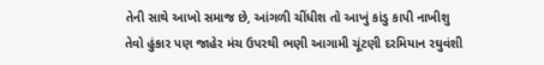તેની સાથે આખો સમાજ છે, આંગળી ચીંધીશ તો આખું કાંડુ કાપી નાખીશુ તેવો હુંકાર પણ જાહેર મંચ ઉપરથી ભણી આગામી ચૂંટણી દરમિયાન રઘુવંશી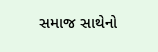સમાજ સાથેનો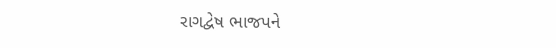રાગદ્વેષ ભાજપને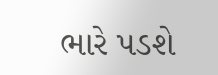ભારે પડશે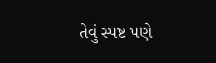તેવું સ્પષ્ટ પણે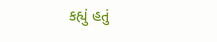કહ્યું હતું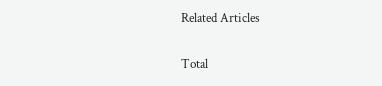Related Articles

Total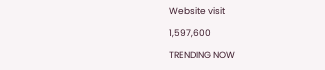Website visit

1,597,600

TRENDING NOW